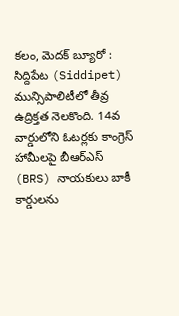కలం, మెదక్ బ్యూరో : సిద్దిపేట (Siddipet) మున్సిపాలిటీలో తీవ్ర ఉద్రిక్తత నెలకొంది. 14వ వార్డులోని ఓటర్లకు కాంగ్రెస్ హామీలపై బీఆర్ఎస్ (BRS) నాయకులు బాకీ కార్డులను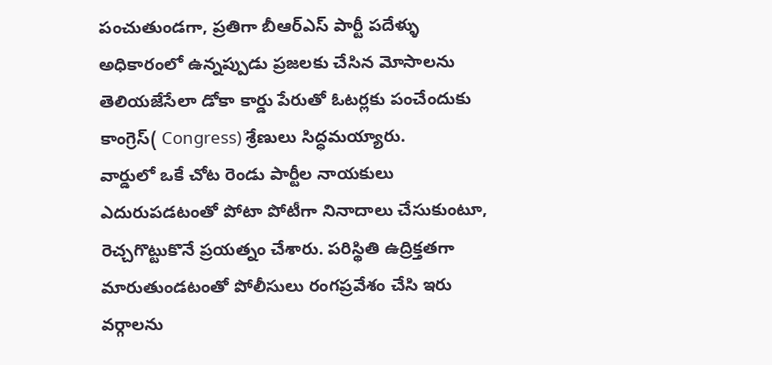పంచుతుండగా, ప్రతిగా బీఆర్ఎస్ పార్టీ పదేళ్ళు అధికారంలో ఉన్నప్పుడు ప్రజలకు చేసిన మోసాలను తెలియజేసేలా డోకా కార్డు పేరుతో ఓటర్లకు పంచేందుకు కాంగ్రెస్( Congress) శ్రేణులు సిద్ధమయ్యారు.
వార్డులో ఒకే చోట రెండు పార్టీల నాయకులు ఎదురుపడటంతో పోటా పోటీగా నినాదాలు చేసుకుంటూ, రెచ్చగొట్టుకొనే ప్రయత్నం చేశారు. పరిస్థితి ఉద్రిక్తతగా మారుతుండటంతో పోలీసులు రంగప్రవేశం చేసి ఇరు వర్గాలను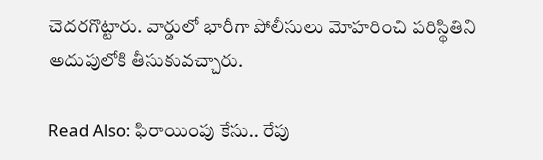చెదరగొట్టారు. వార్డులో భారీగా పోలీసులు మోహరించి పరిస్థితిని అదుపులోకి తీసుకువచ్చారు.

Read Also: ఫిరాయింపు కేసు.. రేపు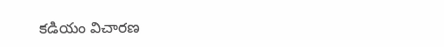కడియం విచారణ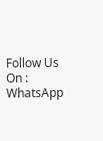Follow Us On : WhatsApp